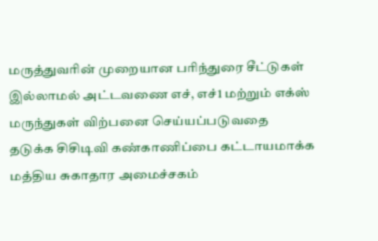மருத்துவரின் முறையான பரிந்துரை சீட்டுகள் இல்லாமல் அட்டவணை எச், எச்1 மற்றும் எக்ஸ் மருந்துகள் விற்பனை செய்யப்படுவதை தடுக்க சிசிடிவி கண்காணிப்பை கட்டாயமாக்க மத்திய சுகாதார அமைச்சகம்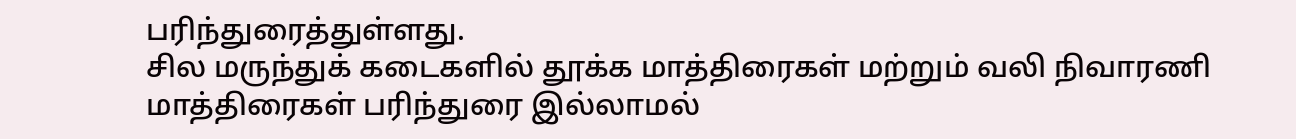பரிந்துரைத்துள்ளது.
சில மருந்துக் கடைகளில் தூக்க மாத்திரைகள் மற்றும் வலி நிவாரணி மாத்திரைகள் பரிந்துரை இல்லாமல்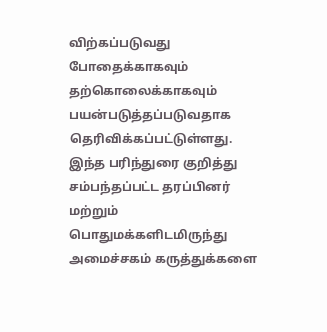விற்கப்படுவது போதைக்காகவும் தற்கொலைக்காகவும் பயன்படுத்தப்படுவதாக தெரிவிக்கப்பட்டுள்ளது.
இந்த பரிந்துரை குறித்து சம்பந்தப்பட்ட தரப்பினர் மற்றும் பொதுமக்களிடமிருந்து அமைச்சகம் கருத்துக்களை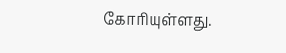கோரியுள்ளது.